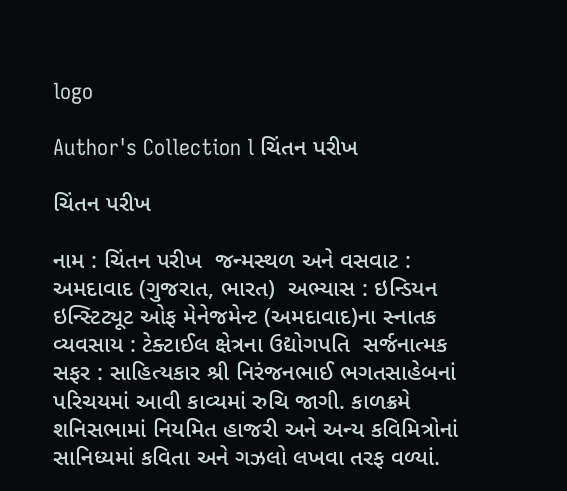logo

Author's Collection l ચિંતન પરીખ

ચિંતન પરીખ

નામ : ચિંતન પરીખ  જન્મસ્થળ અને વસવાટ : અમદાવાદ (ગુજરાત, ભારત)  અભ્યાસ : ઇન્ડિયન ઇન્સ્ટિટ્યૂટ ઓફ મેનેજમેન્ટ (અમદાવાદ)ના સ્નાતક  વ્યવસાય : ટેક્ટાઈલ ક્ષેત્રના ઉદ્યોગપતિ  સર્જનાત્મક સફર : સાહિત્યકાર શ્રી નિરંજનભાઈ ભગતસાહેબનાં પરિચયમાં આવી કાવ્યમાં રુચિ જાગી. કાળક્રમે શનિસભામાં નિયમિત હાજરી અને અન્ય કવિમિત્રોનાં સાનિધ્યમાં કવિતા અને ગઝલો લખવા તરફ વળ્યાં.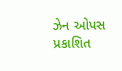ઝેન ઓપસ પ્રકાશિત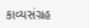કાવ્યસંગ્રહ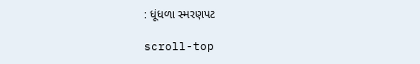: ધૂંધળા સ્મરણપટ

scroll-top